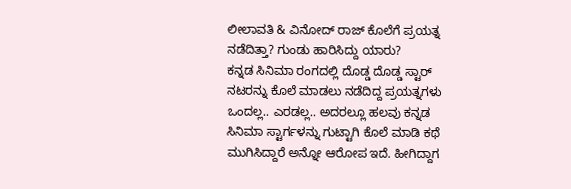ಲೀಲಾವತಿ & ವಿನೋದ್ ರಾಜ್ ಕೊಲೆಗೆ ಪ್ರಯತ್ನ ನಡೆದಿತ್ತಾ? ಗುಂಡು ಹಾರಿಸಿದ್ದು ಯಾರು?
ಕನ್ನಡ ಸಿನಿಮಾ ರಂಗದಲ್ಲಿ ದೊಡ್ಡ ದೊಡ್ಡ ಸ್ಟಾರ್ ನಟರನ್ನು ಕೊಲೆ ಮಾಡಲು ನಡೆದಿದ್ದ ಪ್ರಯತ್ನಗಳು ಒಂದಲ್ಲ.. ಎರಡಲ್ಲ.. ಅದರಲ್ಲೂ ಹಲವು ಕನ್ನಡ ಸಿನಿಮಾ ಸ್ಟಾರ್ಗಳನ್ನು ಗುಟ್ಟಾಗಿ ಕೊಲೆ ಮಾಡಿ ಕಥೆ ಮುಗಿಸಿದ್ದಾರೆ ಅನ್ನೋ ಆರೋಪ ಇದೆ. ಹೀಗಿದ್ದಾಗ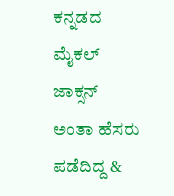ಕನ್ನಡದ ಮೈಕಲ್ ಜಾಕ್ಸನ್ ಅಂತಾ ಹೆಸರು ಪಡೆದಿದ್ದ &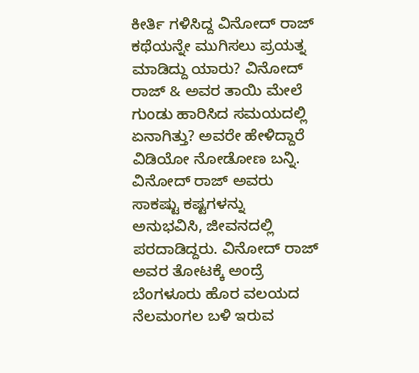ಕೀರ್ತಿ ಗಳಿಸಿದ್ದ ವಿನೋದ್ ರಾಜ್ ಕಥೆಯನ್ನೇ ಮುಗಿಸಲು ಪ್ರಯತ್ನ ಮಾಡಿದ್ದು ಯಾರು? ವಿನೋದ್ ರಾಜ್ & ಅವರ ತಾಯಿ ಮೇಲೆ ಗುಂಡು ಹಾರಿಸಿದ ಸಮಯದಲ್ಲಿ ಏನಾಗಿತ್ತು? ಅವರೇ ಹೇಳಿದ್ದಾರೆ ವಿಡಿಯೋ ನೋಡೋಣ ಬನ್ನಿ.
ವಿನೋದ್ ರಾಜ್ ಅವರು ಸಾಕಷ್ಟು ಕಷ್ಟಗಳನ್ನು ಅನುಭವಿಸಿ, ಜೀವನದಲ್ಲಿ ಪರದಾಡಿದ್ದರು. ವಿನೋದ್ ರಾಜ್ ಅವರ ತೋಟಕ್ಕೆ ಅಂದ್ರೆ ಬೆಂಗಳೂರು ಹೊರ ವಲಯದ ನೆಲಮಂಗಲ ಬಳಿ ಇರುವ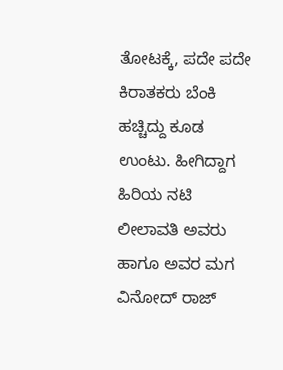ತೋಟಕ್ಕೆ, ಪದೇ ಪದೇ ಕಿರಾತಕರು ಬೆಂಕಿ ಹಚ್ಚಿದ್ದು ಕೂಡ ಉಂಟು. ಹೀಗಿದ್ದಾಗ ಹಿರಿಯ ನಟಿ ಲೀಲಾವತಿ ಅವರು ಹಾಗೂ ಅವರ ಮಗ ವಿನೋದ್ ರಾಜ್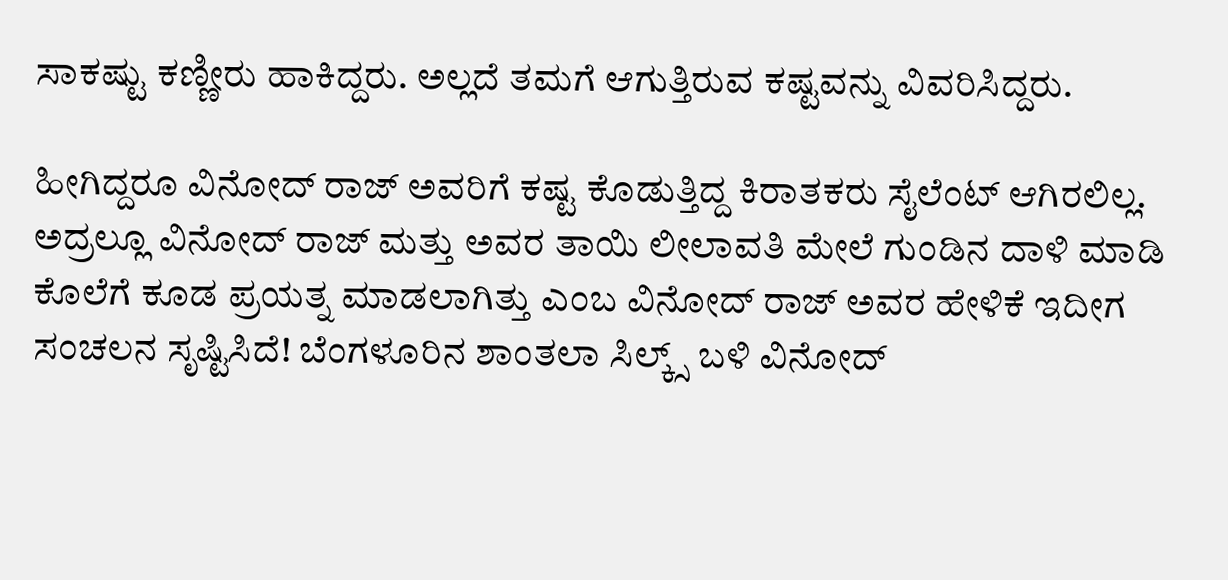ಸಾಕಷ್ಟು ಕಣ್ಣೀರು ಹಾಕಿದ್ದರು. ಅಲ್ಲದೆ ತಮಗೆ ಆಗುತ್ತಿರುವ ಕಷ್ಟವನ್ನು ವಿವರಿಸಿದ್ದರು.

ಹೀಗಿದ್ದರೂ ವಿನೋದ್ ರಾಜ್ ಅವರಿಗೆ ಕಷ್ಟ ಕೊಡುತ್ತಿದ್ದ ಕಿರಾತಕರು ಸೈಲೆಂಟ್ ಆಗಿರಲಿಲ್ಲ. ಅದ್ರಲ್ಲೂ ವಿನೋದ್ ರಾಜ್ ಮತ್ತು ಅವರ ತಾಯಿ ಲೀಲಾವತಿ ಮೇಲೆ ಗುಂಡಿನ ದಾಳಿ ಮಾಡಿ ಕೊಲೆಗೆ ಕೂಡ ಪ್ರಯತ್ನ ಮಾಡಲಾಗಿತ್ತು ಎಂಬ ವಿನೋದ್ ರಾಜ್ ಅವರ ಹೇಳಿಕೆ ಇದೀಗ ಸಂಚಲನ ಸೃಷ್ಟಿಸಿದೆ! ಬೆಂಗಳೂರಿನ ಶಾಂತಲಾ ಸಿಲ್ಕ್ಸ್ ಬಳಿ ವಿನೋದ್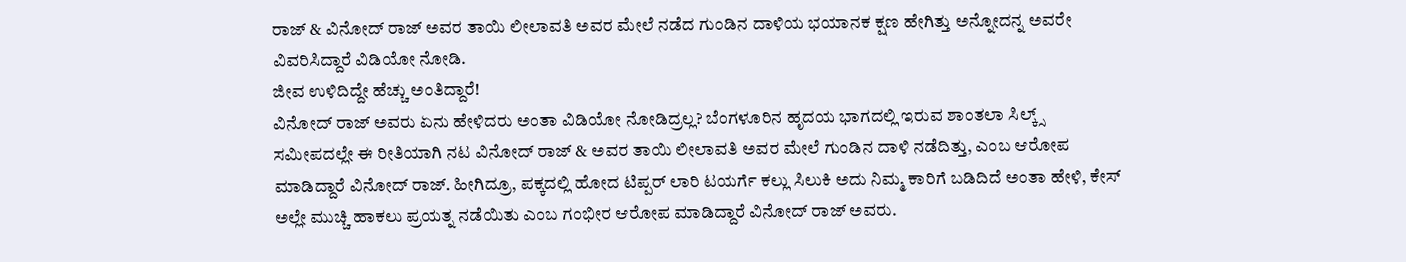ರಾಜ್ & ವಿನೋದ್ ರಾಜ್ ಅವರ ತಾಯಿ ಲೀಲಾವತಿ ಅವರ ಮೇಲೆ ನಡೆದ ಗುಂಡಿನ ದಾಳಿಯ ಭಯಾನಕ ಕ್ಷಣ ಹೇಗಿತ್ತು ಅನ್ನೋದನ್ನ ಅವರೇ ವಿವರಿಸಿದ್ದಾರೆ ವಿಡಿಯೋ ನೋಡಿ.
ಜೀವ ಉಳಿದಿದ್ದೇ ಹೆಚ್ಚು ಅಂತಿದ್ದಾರೆ!
ವಿನೋದ್ ರಾಜ್ ಅವರು ಏನು ಹೇಳಿದರು ಅಂತಾ ವಿಡಿಯೋ ನೋಡಿದ್ರಲ್ಲ? ಬೆಂಗಳೂರಿನ ಹೃದಯ ಭಾಗದಲ್ಲಿ ಇರುವ ಶಾಂತಲಾ ಸಿಲ್ಕ್ಸ್ ಸಮೀಪದಲ್ಲೇ ಈ ರೀತಿಯಾಗಿ ನಟ ವಿನೋದ್ ರಾಜ್ & ಅವರ ತಾಯಿ ಲೀಲಾವತಿ ಅವರ ಮೇಲೆ ಗುಂಡಿನ ದಾಳಿ ನಡೆದಿತ್ತು, ಎಂಬ ಆರೋಪ ಮಾಡಿದ್ದಾರೆ ವಿನೋದ್ ರಾಜ್. ಹೀಗಿದ್ರೂ, ಪಕ್ಕದಲ್ಲಿ ಹೋದ ಟಿಪ್ಪರ್ ಲಾರಿ ಟಯರ್ಗೆ ಕಲ್ಲು ಸಿಲುಕಿ ಅದು ನಿಮ್ಮ ಕಾರಿಗೆ ಬಡಿದಿದೆ ಅಂತಾ ಹೇಳಿ, ಕೇಸ್ ಅಲ್ಲೇ ಮುಚ್ಚಿ ಹಾಕಲು ಪ್ರಯತ್ನ ನಡೆಯಿತು ಎಂಬ ಗಂಭೀರ ಆರೋಪ ಮಾಡಿದ್ದಾರೆ ವಿನೋದ್ ರಾಜ್ ಅವರು.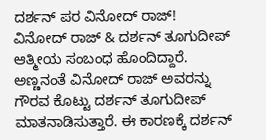ದರ್ಶನ್ ಪರ ವಿನೋದ್ ರಾಜ್!
ವಿನೋದ್ ರಾಜ್ & ದರ್ಶನ್ ತೂಗುದೀಪ್ ಆತ್ಮೀಯ ಸಂಬಂಧ ಹೊಂದಿದ್ದಾರೆ. ಅಣ್ಣನಂತೆ ವಿನೋದ್ ರಾಜ್ ಅವರನ್ನು ಗೌರವ ಕೊಟ್ಟು ದರ್ಶನ್ ತೂಗುದೀಪ್ ಮಾತನಾಡಿಸುತ್ತಾರೆ. ಈ ಕಾರಣಕ್ಕೆ ದರ್ಶನ್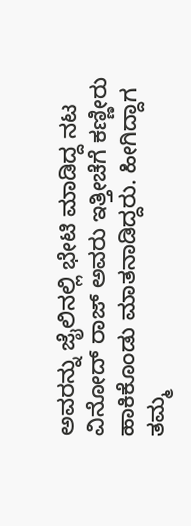ಅವರನ್ನು ಜೈಲಿನಲ್ಲಿ ಭೇಟಿ ಮಾಡಿದ್ದ ನಟ ವಿನೋದ್ ರಾಜ್ ಅವರು ಇತ್ತೀಚೆಗೆ ಕಣ್ಣೀರು ಹಾಕಿಕೊಂಡು ಮಾತನಾಡಿದ್ದರು. ಹೀಗಿದ್ದಾಗ ತಮ್ಮ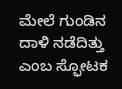ಮೇಲೆ ಗುಂಡಿನ ದಾಳಿ ನಡೆದಿತ್ತು ಎಂಬ ಸ್ಫೋಟಕ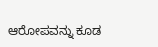ಆರೋಪವನ್ನು ಕೂಡ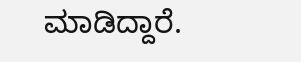ಮಾಡಿದ್ದಾರೆ.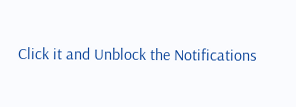Click it and Unblock the Notifications